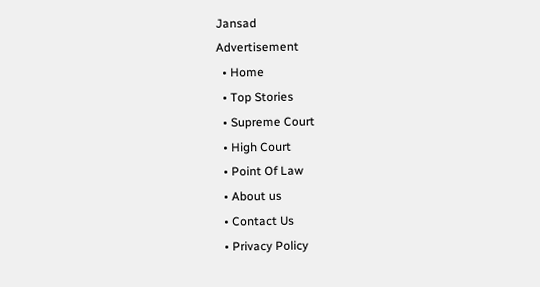Jansad
Advertisement
  • Home
  • Top Stories
  • Supreme Court
  • High Court
  • Point Of Law
  • About us
  • Contact Us
  • Privacy Policy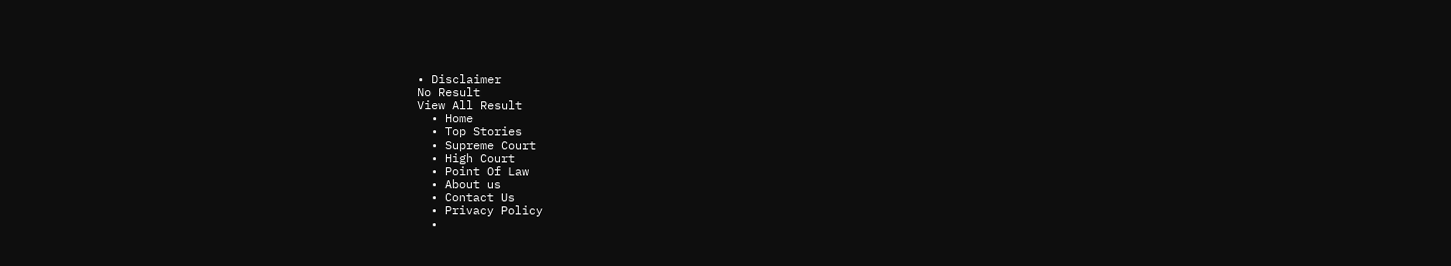• Disclaimer
No Result
View All Result
  • Home
  • Top Stories
  • Supreme Court
  • High Court
  • Point Of Law
  • About us
  • Contact Us
  • Privacy Policy
  •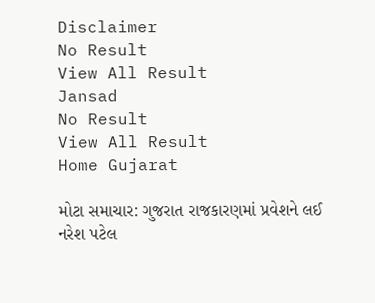Disclaimer
No Result
View All Result
Jansad
No Result
View All Result
Home Gujarat

મોટા સમાચાર: ગુજરાત રાજકારણમાં પ્રવેશને લઈ નરેશ પટેલ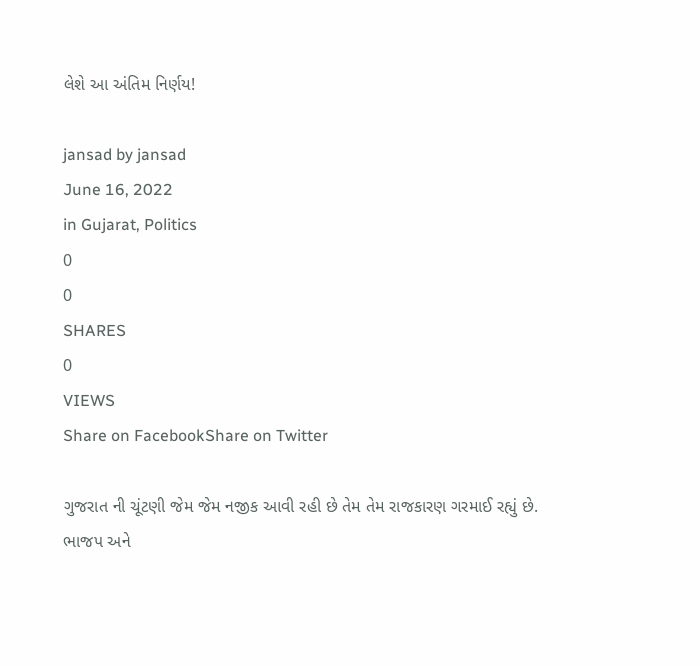લેશે આ અંતિમ નિર્ણય!

jansad by jansad
June 16, 2022
in Gujarat, Politics
0
0
SHARES
0
VIEWS
Share on FacebookShare on Twitter

ગુજરાત ની ચૂંટણી જેમ જેમ નજીક આવી રહી છે તેમ તેમ રાજકારણ ગરમાઈ રહ્યું છે. ભાજપ અને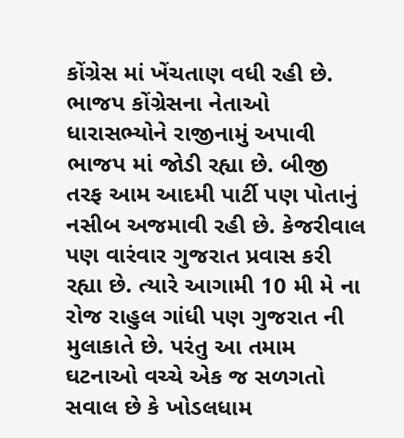કોંગ્રેસ માં ખેંચતાણ વધી રહી છે. ભાજપ કોંગ્રેસના નેતાઓ ધારાસભ્યોને રાજીનામું અપાવી ભાજપ માં જોડી રહ્યા છે. બીજી તરફ આમ આદમી પાર્ટી પણ પોતાનું નસીબ અજમાવી રહી છે. કેજરીવાલ પણ વારંવાર ગુજરાત પ્રવાસ કરી રહ્યા છે. ત્યારે આગામી 10 મી મે ના રોજ રાહુલ ગાંધી પણ ગુજરાત ની મુલાકાતે છે. પરંતુ આ તમામ ઘટનાઓ વચ્ચે એક જ સળગતો સવાલ છે કે ખોડલધામ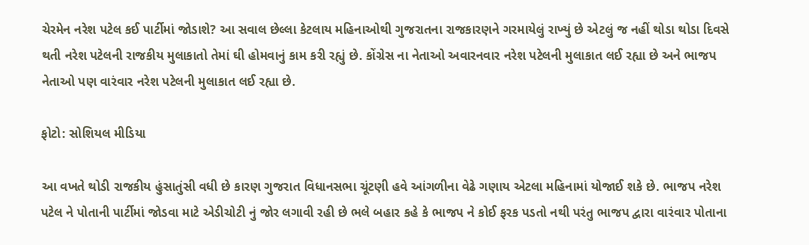ચેરમેન નરેશ પટેલ કઈ પાર્ટીમાં જોડાશે? આ સવાલ છેલ્લા કેટલાય મહિનાઓથી ગુજરાતના રાજકારણને ગરમાયેલું રાખ્યું છે એટલું જ નહીં થોડા થોડા દિવસે થતી નરેશ પટેલની રાજકીય મુલાકાતો તેમાં ઘી હોમવાનું કામ કરી રહ્યું છે. કોંગ્રેસ ના નેતાઓ અવારનવાર નરેશ પટેલની મુલાકાત લઈ રહ્યા છે અને ભાજપ નેતાઓ પણ વારંવાર નરેશ પટેલની મુલાકાત લઈ રહ્યા છે.

ફોટો: સોશિયલ મીડિયા

આ વખતે થોડી રાજકીય હુંસાતુંસી વધી છે કારણ ગુજરાત વિધાનસભા ચૂંટણી હવે આંગળીના વેઢે ગણાય એટલા મહિનામાં યોજાઈ શકે છે. ભાજપ નરેશ પટેલ ને પોતાની પાર્ટીમાં જોડવા માટે એડીચોટી નું જોર લગાવી રહી છે ભલે બહાર કહે કે ભાજપ ને કોઈ ફરક પડતો નથી પરંતુ ભાજપ દ્વારા વારંવાર પોતાના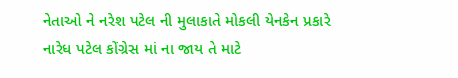નેતાઓ ને નરેશ પટેલ ની મુલાકાતે મોકલી યેનકેન પ્રકારે નારેધ પટેલ કોંગ્રેસ માં ના જાય તે માટે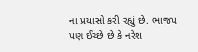ના પ્રયાસો કરી રહ્યું છે. ભાજપ પણ ઈચ્છે છે કે નરેશ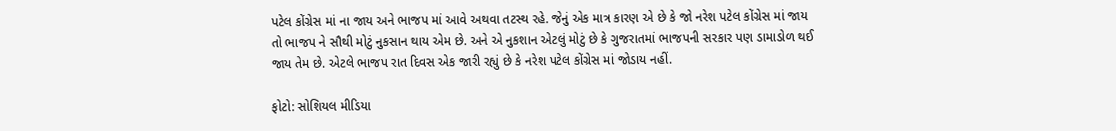પટેલ કોંગ્રેસ માં ના જાય અને ભાજપ માં આવે અથવા તટસ્થ રહે. જેનું એક માત્ર કારણ એ છે કે જો નરેશ પટેલ કોંગ્રેસ માં જાય તો ભાજપ ને સૌથી મોટું નુકસાન થાય એમ છે. અને એ નુકશાન એટલું મોટું છે કે ગુજરાતમાં ભાજપની સરકાર પણ ડામાડોળ થઈ જાય તેમ છે. એટલે ભાજપ રાત દિવસ એક જારી રહ્યું છે કે નરેશ પટેલ કોંગ્રેસ માં જોડાય નહીં.

ફોટો: સોશિયલ મીડિયા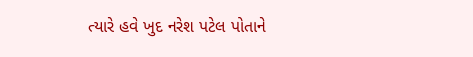ત્યારે હવે ખુદ નરેશ પટેલ પોતાને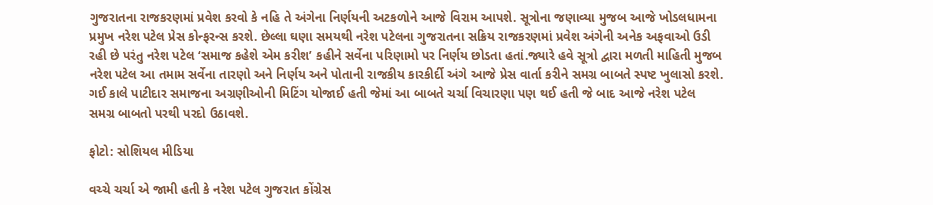ગુજરાતના રાજકરણમાં પ્રવેશ કરવો કે નહિ તે અંગેના નિર્ણયની અટકળોને આજે વિરામ આપશે. સૂત્રોના જણાવ્યા મુજબ આજે ખોડલધામના પ્રમુખ નરેશ પટેલ પ્રેસ કોન્ફરન્સ કરશે. છેલ્લા ઘણા સમયથી નરેશ પટેલના ગુજરાતના સક્રિય રાજકરણમાં પ્રવેશ અંગેની અનેક અફવાઓ ઉડી રહી છે પરંતુ નરેશ પટેલ ‘સમાજ કહેશે એમ કરીશ’ કહીને સર્વેના પરિણામો પર નિર્ણય છોડતા હતાં.જ્યારે હવે સૂત્રો દ્વારા મળતી માહિતી મુજબ નરેશ પટેલ આ તમામ સર્વેના તારણો અને નિર્ણય અને પોતાની રાજકીય કારકીર્દી અંગે આજે પ્રેસ વાર્તા કરીને સમગ્ર બાબતે સ્પષ્ટ ખુલાસો કરશે. ગઈ કાલે પાટીદાર સમાજના અગ્રણીઓની મિટિંગ યોજાઈ હતી જેમાં આ બાબતે ચર્ચા વિચારણા પણ થઈ હતી જે બાદ આજે નરેશ પટેલ સમગ્ર બાબતો પરથી પરદો ઉઠાવશે.

ફોટો: સોશિયલ મીડિયા

વચ્ચે ચર્ચા એ જામી હતી કે નરેશ પટેલ ગુજરાત કોંગ્રેસ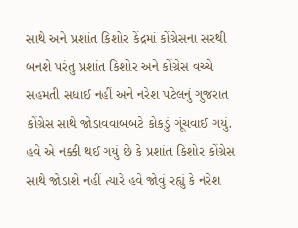સાથે અને પ્રશાંત કિશોર કેંદ્રમાં કોંગ્રેસના સરથી બનશે પરંતુ પ્રશાંત કિશોર અને કોંગ્રેસ વચ્ચે સહમતી સધાઈ નહીં અને નરેશ પટેલનું ગુજરાત કોંગ્રેસ સાથે જોડાવવાબબટે કોકડું ગૂંચવાઈ ગયું. હવે એ નક્કી થઈ ગયું છે કે પ્રશાંત કિશોર કોંગ્રેસ સાથે જોડાશે નહીં ત્યારે હવે જોવું રહ્યું કે નરેશ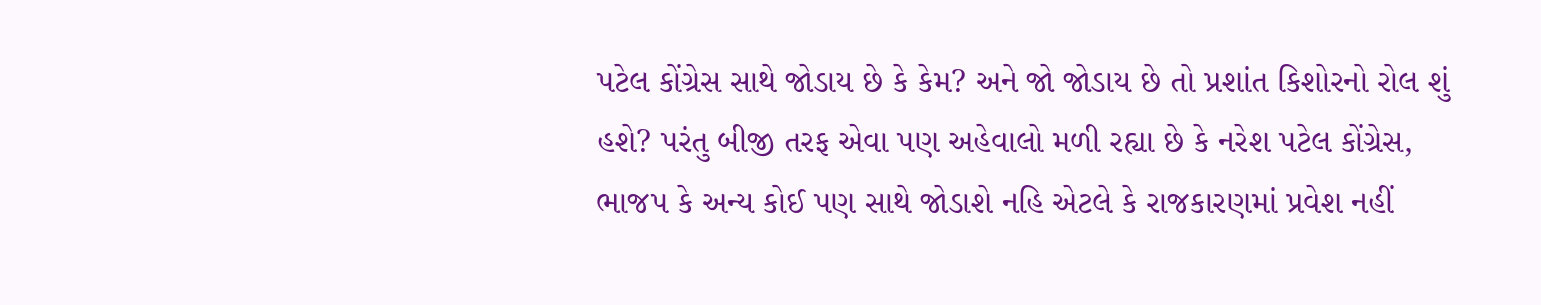પટેલ કોંગ્રેસ સાથે જોડાય છે કે કેમ? અને જો જોડાય છે તો પ્રશાંત કિશોરનો રોલ શું હશે? પરંતુ બીજી તરફ એવા પણ અહેવાલો મળી રહ્યા છે કે નરેશ પટેલ કોંગ્રેસ, ભાજપ કે અન્ય કોઈ પણ સાથે જોડાશે નહિ એટલે કે રાજકારણમાં પ્રવેશ નહીં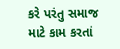કરે પરંતુ સમાજ માટે કામ કરતાં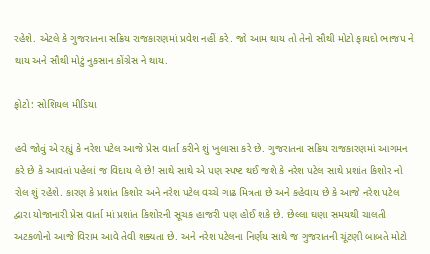રહેશે. એટલે કે ગુજરાતના સક્રિય રાજકારણમાં પ્રવેશ નહીં કરે. જો આમ થાય તો તેનો સૌથી મોટો ફાયદો ભાજપ ને થાય અને સૌથી મોટું નુકસાન કોંગ્રેસ ને થાય.

ફોટો: સોશિયલ મીડિયા

હવે જોવું એ રહ્યું કે નરેશ પટેલ આજે પ્રેસ વાર્તા કરીને શું ખુલાસા કરે છે. ગુજરાતના સક્રિય રાજકારણમાં આગમન કરે છે કે આવતાં પહેલાં જ વિદાય લે છે! સાથે સાથે એ પણ સ્પષ્ટ થઈ જશે કે નરેશ પટેલ સાથે પ્રશાંત કિશોર નો રોલ શું રહેશે. કારણ કે પ્રશાંત કિશોર અને નરેશ પટેલ વચ્ચે ગાઢ મિત્રતા છે અને કહેવાય છે કે આજે નરેશ પટેલ દ્વારા યોજાનારી પ્રેસ વાર્તા માં પ્રશાંત કિશોરની સૂચક હાજરી પણ હોઈ શકે છે. છેલ્લા ઘણા સમયથી ચાલતી અટકળોનો આજે વિરામ આવે તેવી શક્યતા છે. અને નરેશ પટેલના નિર્ણય સાથે જ ગુજરાતની ચૂંટણી બાબતે મોટો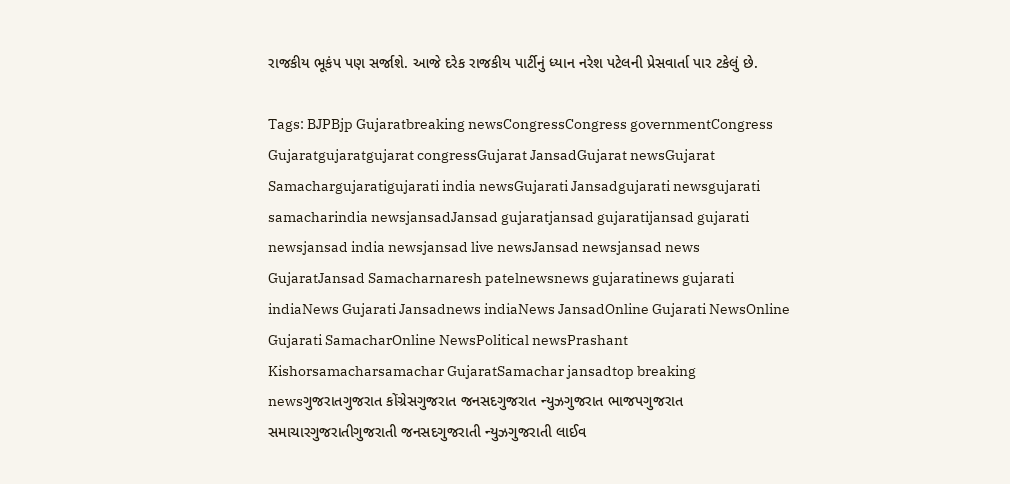રાજકીય ભૂકંપ પણ સર્જાશે. આજે દરેક રાજકીય પાર્ટીનું ધ્યાન નરેશ પટેલની પ્રેસવાર્તા પાર ટકેલું છે.

Tags: BJPBjp Gujaratbreaking newsCongressCongress governmentCongress Gujaratgujaratgujarat congressGujarat JansadGujarat newsGujarat Samachargujaratigujarati india newsGujarati Jansadgujarati newsgujarati samacharindia newsjansadJansad gujaratjansad gujaratijansad gujarati newsjansad india newsjansad live newsJansad newsjansad news GujaratJansad Samacharnaresh patelnewsnews gujaratinews gujarati indiaNews Gujarati Jansadnews indiaNews JansadOnline Gujarati NewsOnline Gujarati SamacharOnline NewsPolitical newsPrashant Kishorsamacharsamachar GujaratSamachar jansadtop breaking newsગુજરાતગુજરાત કોંગ્રેસગુજરાત જનસદગુજરાત ન્યુઝગુજરાત ભાજપગુજરાત સમાચારગુજરાતીગુજરાતી જનસદગુજરાતી ન્યુઝગુજરાતી લાઈવ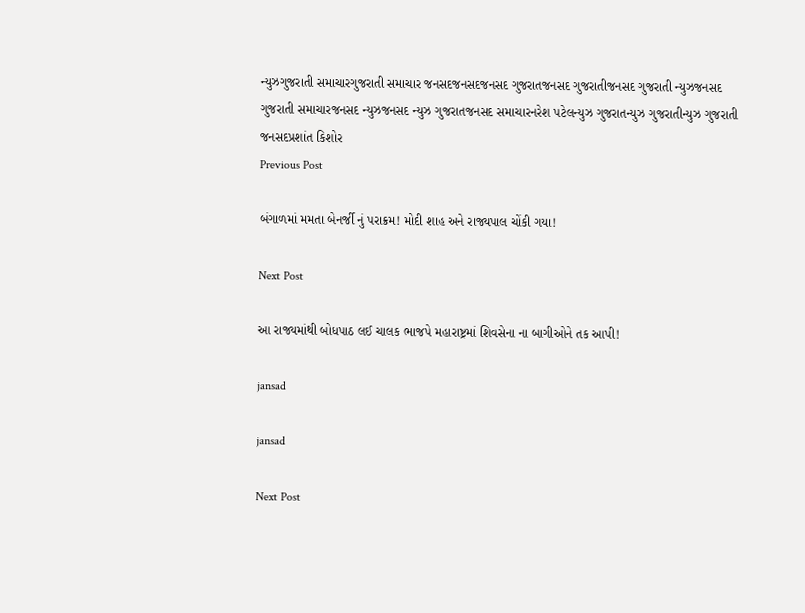ન્યુઝગુજરાતી સમાચારગુજરાતી સમાચાર જનસદજનસદજનસદ ગુજરાતજનસદ ગુજરાતીજનસદ ગુજરાતી ન્યુઝજનસદ ગુજરાતી સમાચારજનસદ ન્યુઝજનસદ ન્યુઝ ગુજરાતજનસદ સમાચારનરેશ પટેલન્યુઝ ગુજરાતન્યુઝ ગુજરાતીન્યુઝ ગુજરાતી જનસદપ્રશાંત કિશોર
Previous Post

બંગાળમાં મમતા બેનર્જી નું પરાક્રમ! મોદી શાહ અને રાજ્યપાલ ચોંકી ગયા!

Next Post

આ રાજ્યમાંથી બોધપાઠ લઈ ચાલક ભાજપે મહારાષ્ટ્રમાં શિવસેના ના બાગીઓને તક આપી!

jansad

jansad

Next Post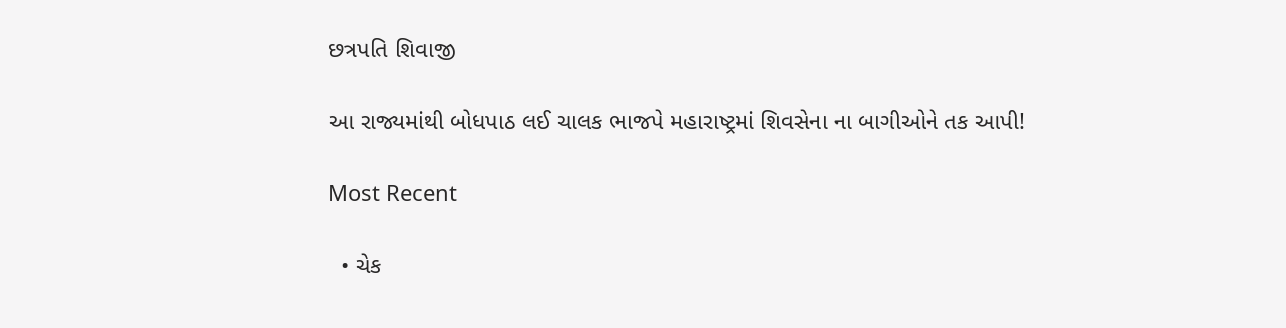છત્રપતિ શિવાજી

આ રાજ્યમાંથી બોધપાઠ લઈ ચાલક ભાજપે મહારાષ્ટ્રમાં શિવસેના ના બાગીઓને તક આપી!

Most Recent

  • ચેક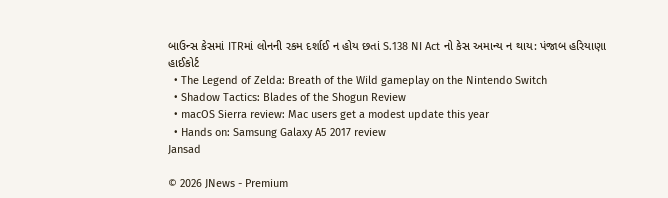બાઉન્સ કેસમાં ITRમાં લોનની રકમ દર્શાઈ ન હોય છતાં S.138 NI Act નો કેસ અમાન્ય ન થાય: પંજાબ હરિયાણા હાઈકોર્ટ
  • The Legend of Zelda: Breath of the Wild gameplay on the Nintendo Switch
  • Shadow Tactics: Blades of the Shogun Review
  • macOS Sierra review: Mac users get a modest update this year
  • Hands on: Samsung Galaxy A5 2017 review
Jansad

© 2026 JNews - Premium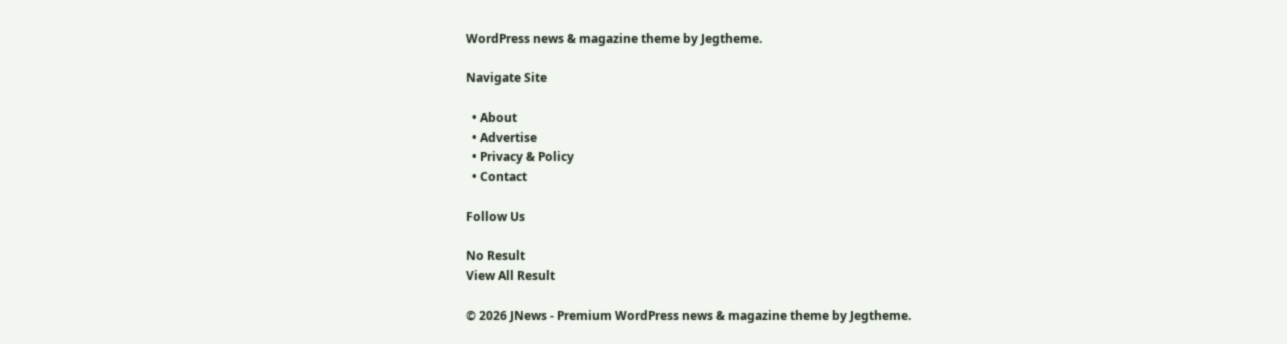WordPress news & magazine theme by Jegtheme.

Navigate Site

  • About
  • Advertise
  • Privacy & Policy
  • Contact

Follow Us

No Result
View All Result

© 2026 JNews - Premium WordPress news & magazine theme by Jegtheme.